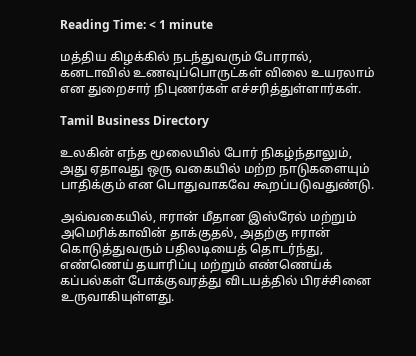Reading Time: < 1 minute

மத்திய கிழக்கில் நடந்துவரும் போரால், கனடாவில் உணவுப்பொருட்கள் விலை உயரலாம் என துறைசார் நிபுணர்கள் எச்சரித்துள்ளார்கள்.

Tamil Business Directory

உலகின் எந்த மூலையில் போர் நிகழ்ந்தாலும், அது ஏதாவது ஒரு வகையில் மற்ற நாடுகளையும் பாதிக்கும் என பொதுவாகவே கூறப்படுவதுண்டு.

அவ்வகையில், ஈரான் மீதான இஸ்ரேல் மற்றும் அமெரிக்காவின் தாக்குதல், அதற்கு ஈரான் கொடுத்துவரும் பதிலடியைத் தொடர்ந்து, எண்ணெய் தயாரிப்பு மற்றும் எண்ணெய்க் கப்பல்கள் போக்குவரத்து விடயத்தில் பிரச்சினை உருவாகியுள்ளது.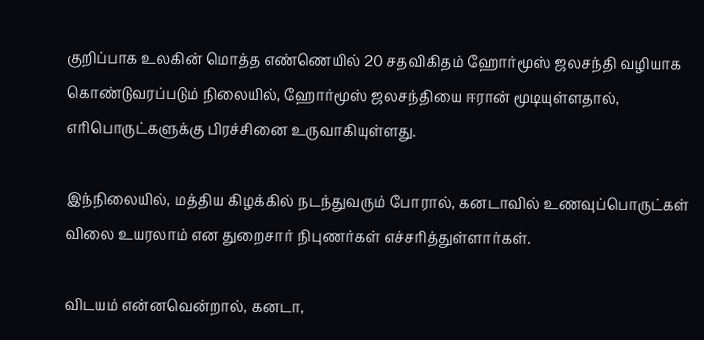குறிப்பாக உலகின் மொத்த எண்ணெயில் 20 சதவிகிதம் ஹோர்மூஸ் ஜலசந்தி வழியாக கொண்டுவரப்படும் நிலையில், ஹோர்மூஸ் ஜலசந்தியை ஈரான் மூடியுள்ளதால், எரிபொருட்களுக்கு பிரச்சினை உருவாகியுள்ளது.

இந்நிலையில், மத்திய கிழக்கில் நடந்துவரும் போரால், கனடாவில் உணவுப்பொருட்கள் விலை உயரலாம் என துறைசார் நிபுணர்கள் எச்சரித்துள்ளார்கள்.

விடயம் என்னவென்றால், கனடா,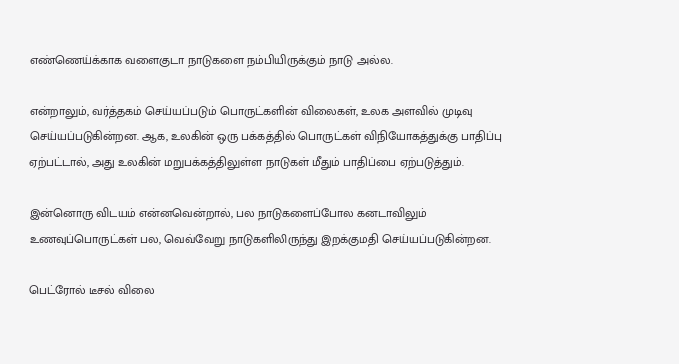எண்ணெய்க்காக வளைகுடா நாடுகளை நம்பியிருக்கும் நாடு அல்ல.

என்றாலும், வர்த்தகம் செய்யப்படும் பொருட்களின் விலைகள், உலக அளவில் முடிவு செய்யப்படுகின்றன. ஆக, உலகின் ஒரு பக்கத்தில் பொருட்கள் விநியோகத்துக்கு பாதிப்பு ஏற்பட்டால், அது உலகின் மறுபக்கத்திலுள்ள நாடுகள் மீதும் பாதிப்பை ஏற்படுத்தும்.

இன்னொரு விடயம் என்னவென்றால், பல நாடுகளைப்போல கனடாவிலும் உணவுப்பொருட்கள் பல, வெவ்வேறு நாடுகளிலிருந்து இறக்குமதி செய்யப்படுகின்றன.

பெட்ரோல் டீசல் விலை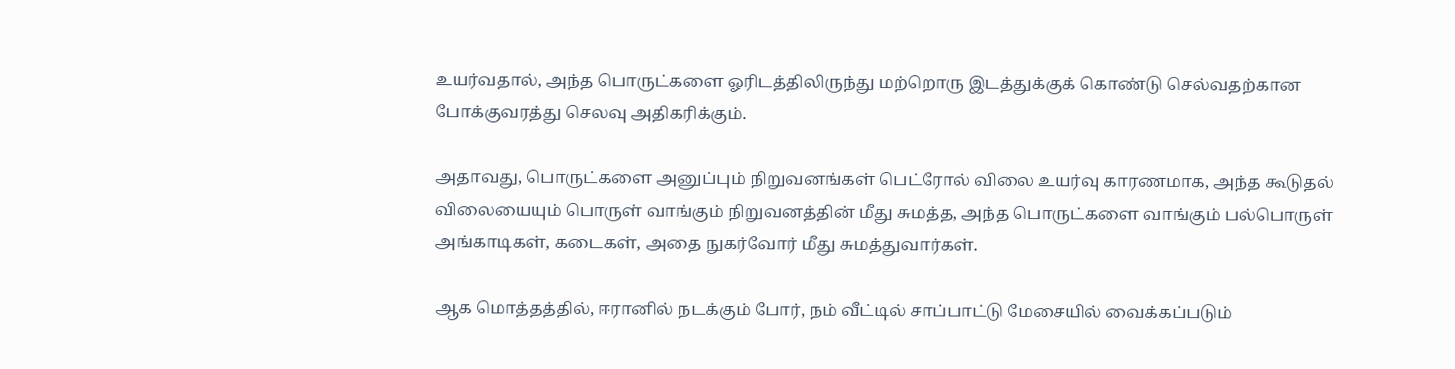உயர்வதால், அந்த பொருட்களை ஓரிடத்திலிருந்து மற்றொரு இடத்துக்குக் கொண்டு செல்வதற்கான போக்குவரத்து செலவு அதிகரிக்கும்.

அதாவது, பொருட்களை அனுப்பும் நிறுவனங்கள் பெட்ரோல் விலை உயர்வு காரணமாக, அந்த கூடுதல் விலையையும் பொருள் வாங்கும் நிறுவனத்தின் மீது சுமத்த, அந்த பொருட்களை வாங்கும் பல்பொருள் அங்காடிகள், கடைகள், அதை நுகர்வோர் மீது சுமத்துவார்கள்.

ஆக மொத்தத்தில், ஈரானில் நடக்கும் போர், நம் வீட்டில் சாப்பாட்டு மேசையில் வைக்கப்படும்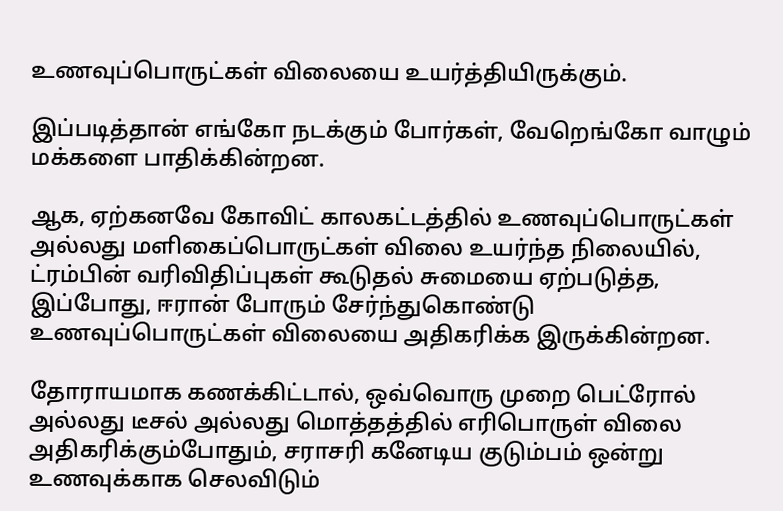உணவுப்பொருட்கள் விலையை உயர்த்தியிருக்கும்.

இப்படித்தான் எங்கோ நடக்கும் போர்கள், வேறெங்கோ வாழும் மக்களை பாதிக்கின்றன.

ஆக, ஏற்கனவே கோவிட் காலகட்டத்தில் உணவுப்பொருட்கள் அல்லது மளிகைப்பொருட்கள் விலை உயர்ந்த நிலையில், ட்ரம்பின் வரிவிதிப்புகள் கூடுதல் சுமையை ஏற்படுத்த, இப்போது, ஈரான் போரும் சேர்ந்துகொண்டு உணவுப்பொருட்கள் விலையை அதிகரிக்க இருக்கின்றன.

தோராயமாக கணக்கிட்டால், ஒவ்வொரு முறை பெட்ரோல் அல்லது டீசல் அல்லது மொத்தத்தில் எரிபொருள் விலை அதிகரிக்கும்போதும், சராசரி கனேடிய குடும்பம் ஒன்று உணவுக்காக செலவிடும்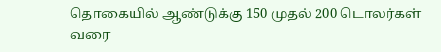தொகையில் ஆண்டுக்கு 150 முதல் 200 டொலர்கள் வரை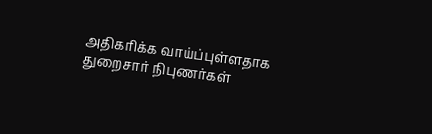அதிகரிக்க வாய்ப்புள்ளதாக துறைசார் நிபுணர்கள்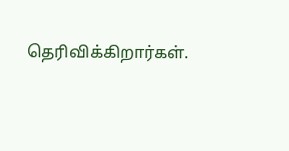தெரிவிக்கிறார்கள்.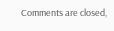Comments are closed,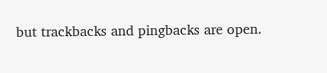but trackbacks and pingbacks are open.